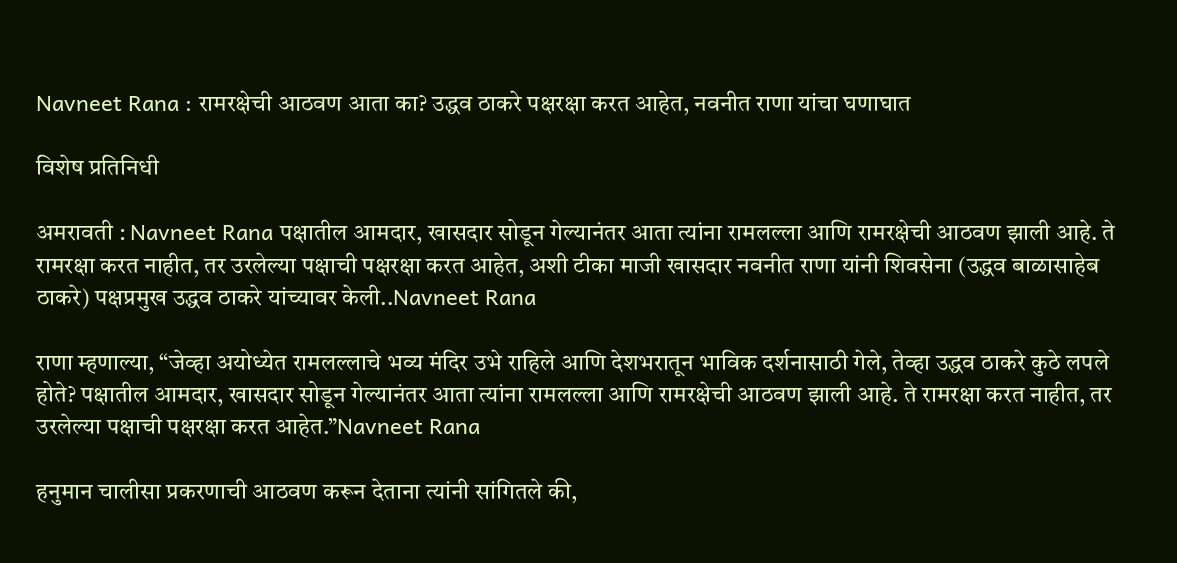Navneet Rana : रामरक्षेची आठवण आता का? उद्धव ठाकरे पक्षरक्षा करत आहेत, नवनीत राणा यांचा घणाघात

विशेष प्रतिनिधी

अमरावती : Navneet Rana पक्षातील आमदार, खासदार सोडून गेल्यानंतर आता त्यांना रामलल्ला आणि रामरक्षेची आठवण झाली आहे. ते रामरक्षा करत नाहीत, तर उरलेल्या पक्षाची पक्षरक्षा करत आहेत, अशी टीका माजी खासदार नवनीत राणा यांनी शिवसेना (उद्धव बाळासाहेब ठाकरे) पक्षप्रमुख उद्धव ठाकरे यांच्यावर केली..Navneet Rana

राणा म्हणाल्या, “जेव्हा अयोध्येत रामलल्लाचे भव्य मंदिर उभे राहिले आणि देशभरातून भाविक दर्शनासाठी गेले, तेव्हा उद्धव ठाकरे कुठे लपले होते? पक्षातील आमदार, खासदार सोडून गेल्यानंतर आता त्यांना रामलल्ला आणि रामरक्षेची आठवण झाली आहे. ते रामरक्षा करत नाहीत, तर उरलेल्या पक्षाची पक्षरक्षा करत आहेत.”Navneet Rana

हनुमान चालीसा प्रकरणाची आठवण करून देताना त्यांनी सांगितले की,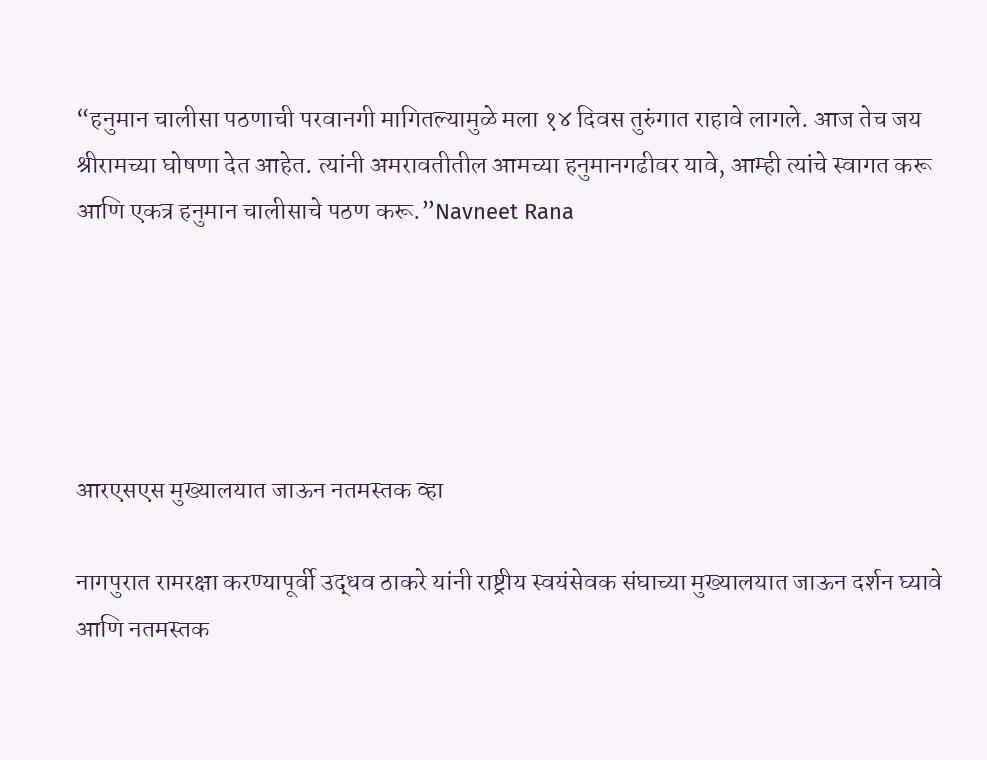“हनुमान चालीसा पठणाची परवानगी मागितल्यामुळे मला १४ दिवस तुरुंगात राहावे लागले. आज तेच जय श्रीरामच्या घोषणा देत आहेत. त्यांनी अमरावतीतील आमच्या हनुमानगढीवर यावे, आम्ही त्यांचे स्वागत करू आणि एकत्र हनुमान चालीसाचे पठण करू.”Navneet Rana





आरएसएस मुख्यालयात जाऊन नतमस्तक व्हा

नागपुरात रामरक्षा करण्यापूर्वी उद्धव ठाकरे यांनी राष्ट्रीय स्वयंसेवक संघाच्या मुख्यालयात जाऊन दर्शन घ्यावे आणि नतमस्तक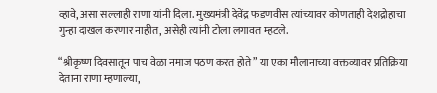व्हावे, असा सल्लाही राणा यांनी दिला. मुख्यमंत्री देवेंद्र फडणवीस त्यांच्यावर कोणताही देशद्रोहाचा गुन्हा दाखल करणार नाहीत, असेही त्यांनी टोला लगावत म्हटले.

“श्रीकृष्ण दिवसातून पाच वेळा नमाज पठण करत होते” या एका मौलानाच्या वक्तव्यावर प्रतिक्रिया देताना राणा म्हणाल्या,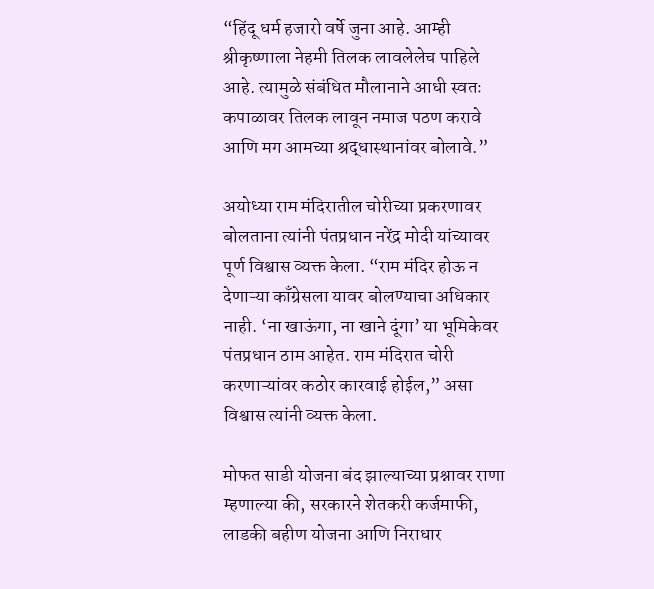“हिंदू धर्म हजारो वर्षे जुना आहे. आम्ही श्रीकृष्णाला नेहमी तिलक लावलेलेच पाहिले आहे. त्यामुळे संबंधित मौलानाने आधी स्वतः कपाळावर तिलक लावून नमाज पठण करावे आणि मग आमच्या श्रद्धास्थानांवर बोलावे.”

अयोध्या राम मंदिरातील चोरीच्या प्रकरणावर बोलताना त्यांनी पंतप्रधान नरेंद्र मोदी यांच्यावर पूर्ण विश्वास व्यक्त केला. “राम मंदिर होऊ न देणाऱ्या काँग्रेसला यावर बोलण्याचा अधिकार नाही. ‘ना खाऊंगा, ना खाने दूंगा’ या भूमिकेवर पंतप्रधान ठाम आहेत. राम मंदिरात चोरी करणाऱ्यांवर कठोर कारवाई होईल,” असा विश्वास त्यांनी व्यक्त केला.

मोफत साडी योजना बंद झाल्याच्या प्रश्नावर राणा म्हणाल्या की, सरकारने शेतकरी कर्जमाफी, लाडकी बहीण योजना आणि निराधार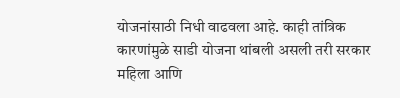योजनांसाठी निधी वाढवला आहे. काही तांत्रिक कारणांमुळे साडी योजना थांबली असली तरी सरकार महिला आणि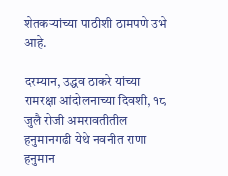शेतकऱ्यांच्या पाठीशी ठामपणे उभे आहे.

दरम्यान, उद्धव ठाकरे यांच्या रामरक्षा आंदोलनाच्या दिवशी, १८ जुलै रोजी अमरावतीतील हनुमानगढी येथे नवनीत राणा हनुमान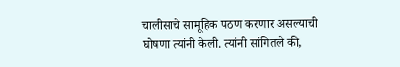चालीसाचे सामूहिक पठण करणार असल्याची घोषणा त्यांनी केली. त्यांनी सांगितले की,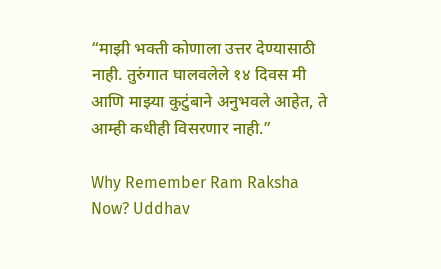“माझी भक्ती कोणाला उत्तर देण्यासाठी नाही. तुरुंगात घालवलेले १४ दिवस मी आणि माझ्या कुटुंबाने अनुभवले आहेत, ते आम्ही कधीही विसरणार नाही.”

Why Remember Ram Raksha Now? Uddhav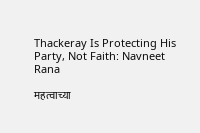Thackeray Is Protecting His Party, Not Faith: Navneet Rana

महत्वाच्या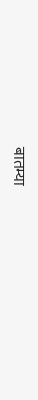बातम्या